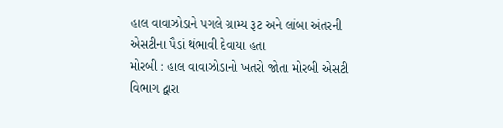હાલ વાવાઝોડાને પગલે ગ્રામ્ય રૂટ અને લાંબા અંતરની એસટીના પૈડાં થંભાવી દેવાયા હતા
મોરબી : હાલ વાવાઝોડાનો ખતરો જોતા મોરબી એસટી વિભાગ દ્વારા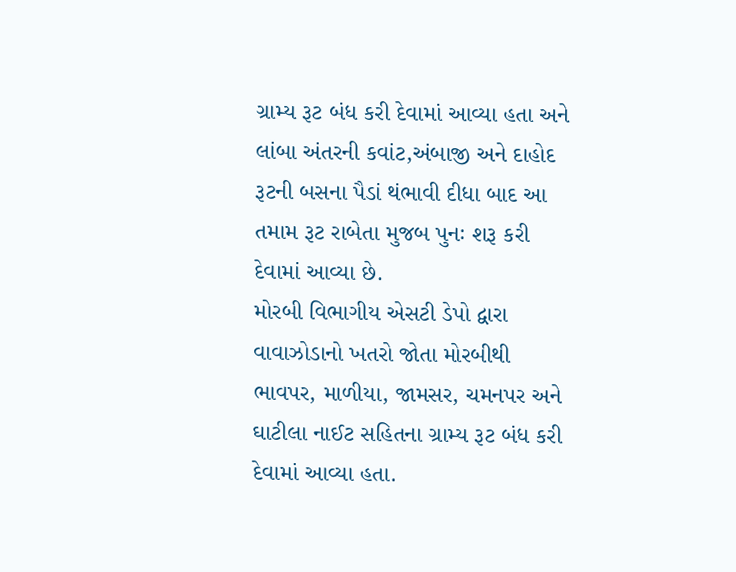ગ્રામ્ય રૂટ બંધ કરી દેવામાં આવ્યા હતા અને લાંબા અંતરની કવાંટ,અંબાજી અને દાહોદ રૂટની બસના પૈડાં થંભાવી દીધા બાદ આ તમામ રૂટ રાબેતા મુજબ પુનઃ શરૂ કરી દેવામાં આવ્યા છે.
મોરબી વિભાગીય એસટી ડેપો દ્વારા વાવાઝોડાનો ખતરો જોતા મોરબીથી ભાવપર, માળીયા, જામસર, ચમનપર અને ઘાટીલા નાઈટ સહિતના ગ્રામ્ય રૂટ બંધ કરી દેવામાં આવ્યા હતા.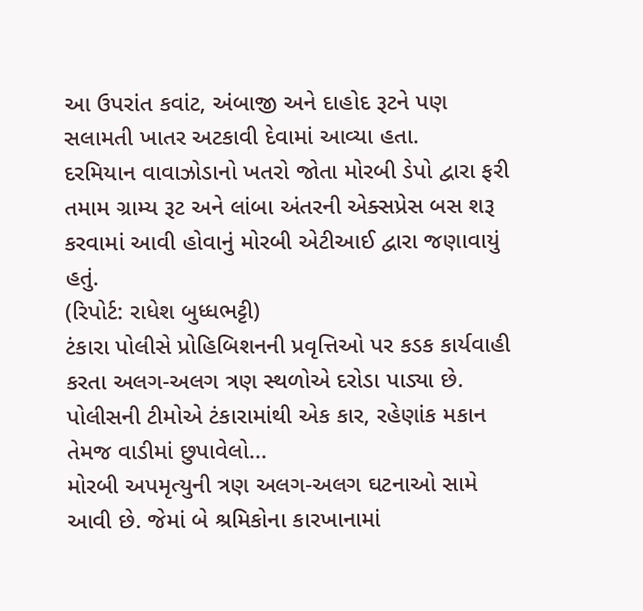આ ઉપરાંત કવાંટ, અંબાજી અને દાહોદ રૂટને પણ સલામતી ખાતર અટકાવી દેવામાં આવ્યા હતા.
દરમિયાન વાવાઝોડાનો ખતરો જોતા મોરબી ડેપો દ્વારા ફરી તમામ ગ્રામ્ય રૂટ અને લાંબા અંતરની એક્સપ્રેસ બસ શરૂ કરવામાં આવી હોવાનું મોરબી એટીઆઈ દ્વારા જણાવાયું હતું.
(રિપોર્ટ: રાધેશ બુધ્ધભટ્ટી)
ટંકારા પોલીસે પ્રોહિબિશનની પ્રવૃત્તિઓ પર કડક કાર્યવાહી કરતા અલગ-અલગ ત્રણ સ્થળોએ દરોડા પાડ્યા છે. પોલીસની ટીમોએ ટંકારામાંથી એક કાર, રહેણાંક મકાન તેમજ વાડીમાં છુપાવેલો...
મોરબી અપમૃત્યુની ત્રણ અલગ-અલગ ઘટનાઓ સામે આવી છે. જેમાં બે શ્રમિકોના કારખાનામાં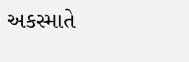અકસ્માતે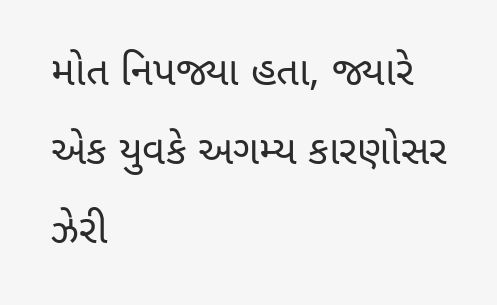મોત નિપજ્યા હતા, જ્યારે એક યુવકે અગમ્ય કારણોસર ઝેરી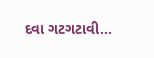દવા ગટગટાવી...